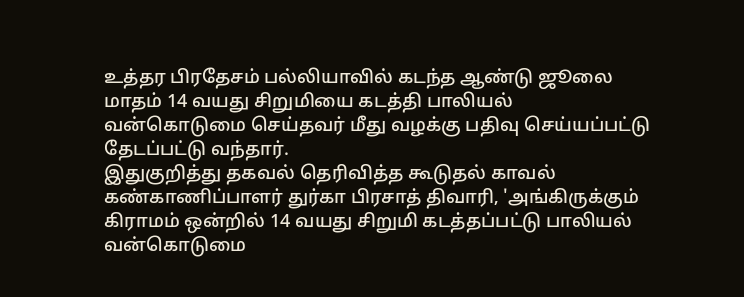உத்தர பிரதேசம் பல்லியாவில் கடந்த ஆண்டு ஜூலை மாதம் 14 வயது சிறுமியை கடத்தி பாலியல் வன்கொடுமை செய்தவர் மீது வழக்கு பதிவு செய்யப்பட்டு தேடப்பட்டு வந்தார்.
இதுகுறித்து தகவல் தெரிவித்த கூடுதல் காவல் கண்காணிப்பாளர் துர்கா பிரசாத் திவாரி, 'அங்கிருக்கும் கிராமம் ஒன்றில் 14 வயது சிறுமி கடத்தப்பட்டு பாலியல் வன்கொடுமை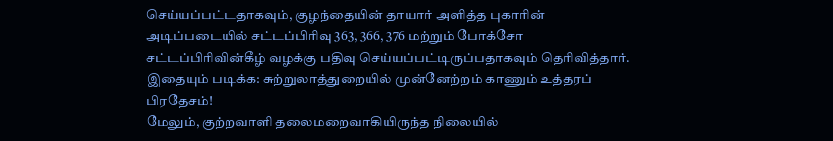செய்யப்பட்டதாகவும், குழந்தையின் தாயார் அளித்த புகாரின் அடிப்படையில் சட்டப்பிரிவு 363, 366, 376 மற்றும் போக்சோ சட்டப்பிரிவின்கீழ் வழக்கு பதிவு செய்யப்பட்டிருப்பதாகவும் தெரிவித்தார்.
இதையும் படிக்க: சுற்றுலாத்துறையில் முன்னேற்றம் காணும் உத்தரப் பிரதேசம்!
மேலும், குற்றவாளி தலைமறைவாகியிருந்த நிலையில்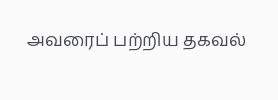அவரைப் பற்றிய தகவல்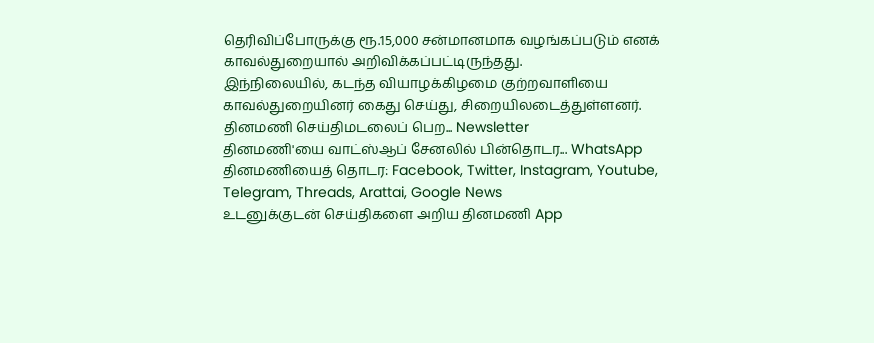தெரிவிப்போருக்கு ரூ.15,000 சன்மானமாக வழங்கப்படும் எனக் காவல்துறையால் அறிவிக்கப்பட்டிருந்தது.
இந்நிலையில், கடந்த வியாழக்கிழமை குற்றவாளியை காவல்துறையினர் கைது செய்து, சிறையிலடைத்துள்ளனர்.
தினமணி செய்திமடலைப் பெற... Newsletter
தினமணி'யை வாட்ஸ்ஆப் சேனலில் பின்தொடர... WhatsApp
தினமணியைத் தொடர: Facebook, Twitter, Instagram, Youtube, Telegram, Threads, Arattai, Google News
உடனுக்குடன் செய்திகளை அறிய தினமணி App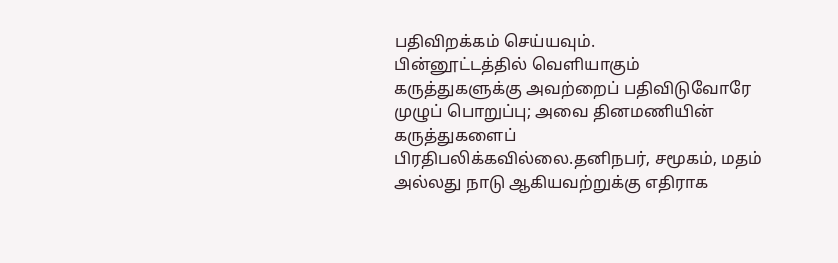பதிவிறக்கம் செய்யவும்.
பின்னூட்டத்தில் வெளியாகும் கருத்துகளுக்கு அவற்றைப் பதிவிடுவோரே முழுப் பொறுப்பு; அவை தினமணியின் கருத்துகளைப் பிரதிபலிக்கவில்லை.தனிநபர், சமூகம், மதம் அல்லது நாடு ஆகியவற்றுக்கு எதிராக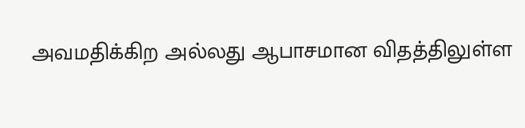அவமதிக்கிற அல்லது ஆபாசமான விதத்திலுள்ள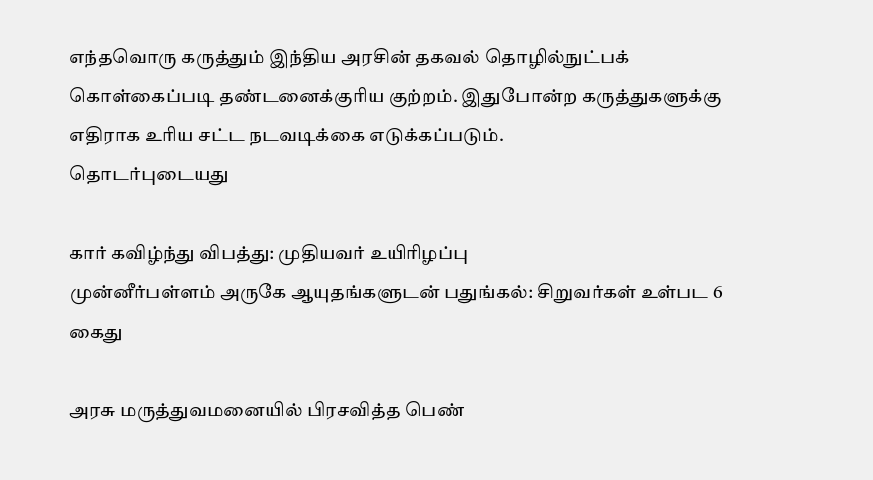எந்தவொரு கருத்தும் இந்திய அரசின் தகவல் தொழில்நுட்பக் கொள்கைப்படி தண்டனைக்குரிய குற்றம். இதுபோன்ற கருத்துகளுக்கு எதிராக உரிய சட்ட நடவடிக்கை எடுக்கப்படும்.
தொடர்புடையது

கார் கவிழ்ந்து விபத்து: முதியவர் உயிரிழப்பு
முன்னீர்பள்ளம் அருகே ஆயுதங்களுடன் பதுங்கல்: சிறுவர்கள் உள்பட 6 கைது

அரசு மருத்துவமனையில் பிரசவித்த பெண்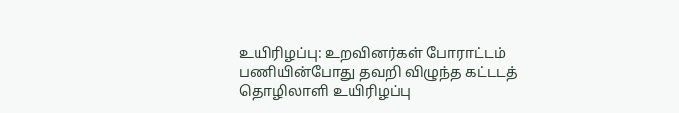உயிரிழப்பு: உறவினர்கள் போராட்டம்
பணியின்போது தவறி விழுந்த கட்டடத் தொழிலாளி உயிரிழப்பு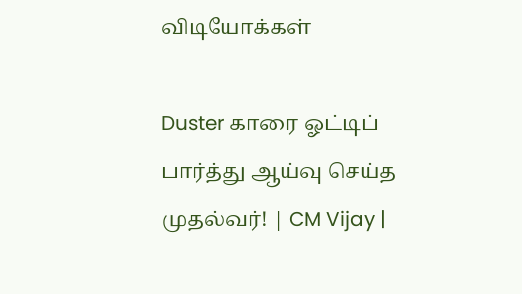விடியோக்கள்

Duster காரை ஓட்டிப் பார்த்து ஆய்வு செய்த முதல்வர்! | CM Vijay |